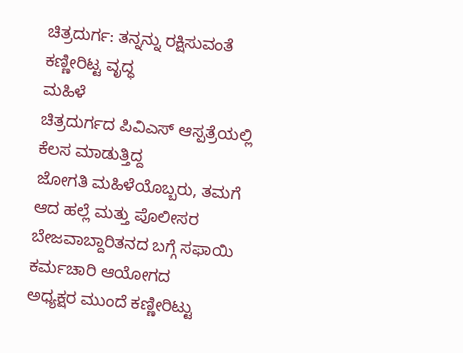ಚಿತ್ರದುರ್ಗ: ತನ್ನನ್ನು ರಕ್ಷಿಸುವಂತೆ ಕಣ್ಣೀರಿಟ್ಟ ವೃದ್ಧ
ಮಹಿಳೆ
ಚಿತ್ರದುರ್ಗದ ಪಿವಿಎಸ್ ಆಸ್ಪತ್ರೆಯಲ್ಲಿ ಕೆಲಸ ಮಾಡುತ್ತಿದ್ದ
ಜೋಗತಿ ಮಹಿಳೆಯೊಬ್ಬರು, ತಮಗೆ ಆದ ಹಲ್ಲೆ ಮತ್ತು ಪೊಲೀಸರ
ಬೇಜವಾಬ್ದಾರಿತನದ ಬಗ್ಗೆ ಸಫಾಯಿ ಕರ್ಮಚಾರಿ ಆಯೋಗದ
ಅಧ್ಯಕ್ಷರ ಮುಂದೆ ಕಣ್ಣೀರಿಟ್ಟು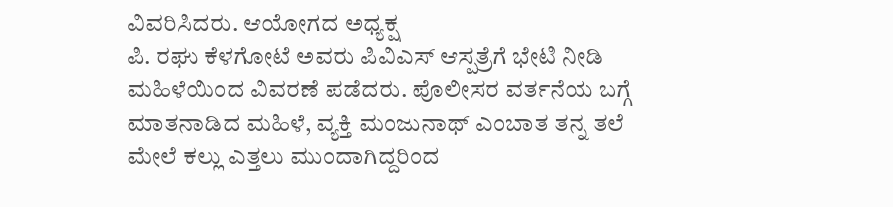ವಿವರಿಸಿದರು. ಆಯೋಗದ ಅಧ್ಯಕ್ಷ
ಪಿ. ರಘು ಕೆಳಗೋಟೆ ಅವರು ಪಿವಿಎಸ್ ಆಸ್ಪತ್ರೆಗೆ ಭೇಟಿ ನೀಡಿ
ಮಹಿಳೆಯಿಂದ ವಿವರಣೆ ಪಡೆದರು. ಪೊಲೀಸರ ವರ್ತನೆಯ ಬಗ್ಗೆ
ಮಾತನಾಡಿದ ಮಹಿಳೆ, ವ್ಯಕ್ತಿ ಮಂಜುನಾಥ್ ಎಂಬಾತ ತನ್ನ ತಲೆ
ಮೇಲೆ ಕಲ್ಲು ಎತ್ತಲು ಮುಂದಾಗಿದ್ದರಿಂದ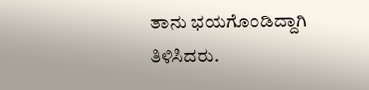ತಾನು ಭಯಗೊಂಡಿದ್ದಾಗಿ
ತಿಳಿಸಿದರು.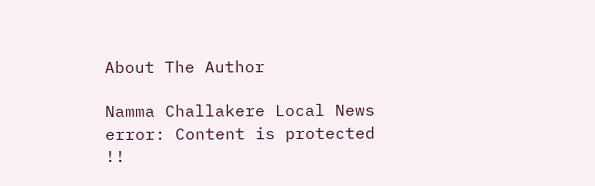About The Author

Namma Challakere Local News
error: Content is protected !!